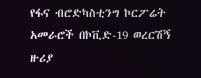የፋና ብሮድካስቲንግ ኮርፖሬት አመራሮች በኮቪድ-19 ወረርሽኝ ዙሪያ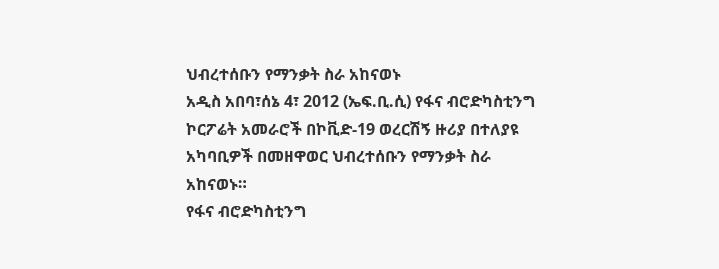ህብረተሰቡን የማንቃት ስራ አከናወኑ
አዲስ አበባ፣ሰኔ 4፣ 2012 (ኤፍ.ቢ.ሲ) የፋና ብሮድካስቲንግ ኮርፖሬት አመራሮች በኮቪድ-19 ወረርሽኝ ዙሪያ በተለያዩ አካባቢዎች በመዘዋወር ህብረተሰቡን የማንቃት ስራ አከናወኑ።
የፋና ብሮድካስቲንግ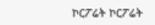ኮርፖሬት ኮርፖሬት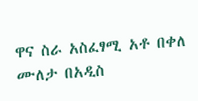ዋና ስራ አስፈፃሚ አቶ በቀለ ሙለታ በአዲስ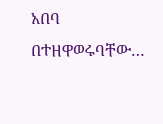አበባ በተዘዋወሩባቸው…